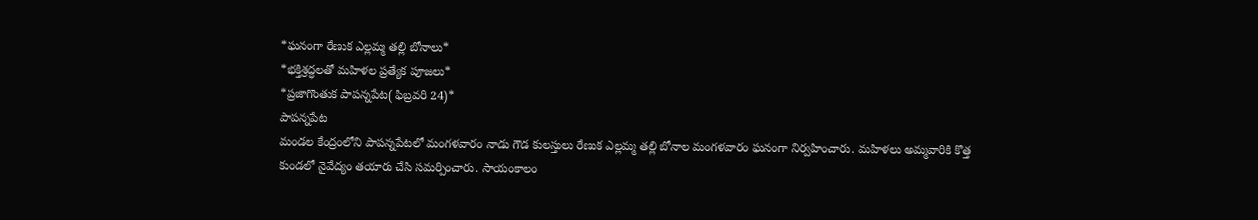*ఘనంగా రేణుక ఎల్లమ్మ తల్లి బోనాలు*
*భక్తిశ్రద్ధలతో మహిళల ప్రత్యేక పూజలు*
*ప్రజాగొంతుక పాపన్నపేట( ఫిబ్రవరి 24)*
పాపన్నపేట
మండల కేంద్రంలోని పాపన్నపేటలో మంగళవారం నాడు గౌడ కులస్తులు రేణుక ఎల్లమ్మ తల్లి బోనాల మంగళవారం ఘనంగా నిర్వహించారు. మహిళలు అమ్మవారికి కొత్త కుండలో నైవేద్యం తయారు చేసి సమర్పించారు. సాయంకాలం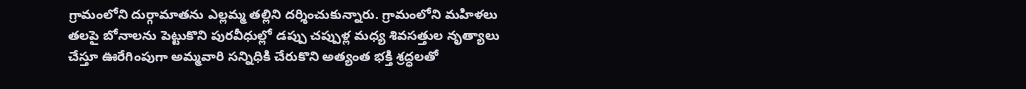గ్రామంలోని దుర్గామాతను ఎల్లమ్మ తల్లిని దర్శించుకున్నారు. గ్రామంలోని మహిళలు తలపై బోనాలను పెట్టుకొని పురవీధుల్లో డప్పు చప్పుళ్ల మధ్య శివసత్తుల నృత్యాలు చేస్తూ ఊరేగింపుగా అమ్మవారి సన్నిధికి చేరుకొని అత్యంత భక్తి శ్రద్ధలతో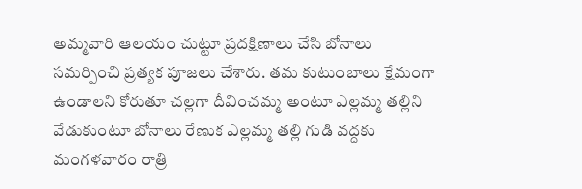అమ్మవారి ఆలయం చుట్టూ ప్రదక్షిణాలు చేసి బోనాలు సమర్పించి ప్రత్యక పూజలు చేశారు. తమ కుటుంబాలు క్షేమంగా ఉండాలని కోరుతూ చల్లగా దీవించమ్మ అంటూ ఎల్లమ్మ తల్లిని వేడుకుంటూ బోనాలు రేణుక ఎల్లమ్మ తల్లి గుడి వద్దకు మంగళవారం రాత్రి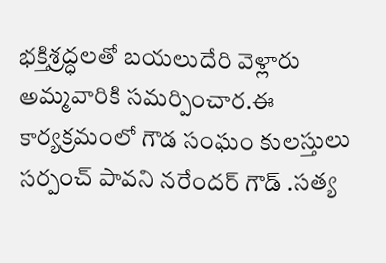భక్తిశ్రద్ధలతో బయలుదేరి వెళ్లారు అమ్మవారికి సమర్పించార.ఈ కార్యక్రమంలో గౌడ సంఘం కులస్తులు సర్పంచ్ పావని నరేందర్ గౌడ్ .సత్య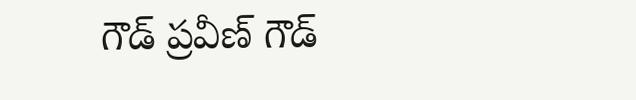గౌడ్ ప్రవీణ్ గౌడ్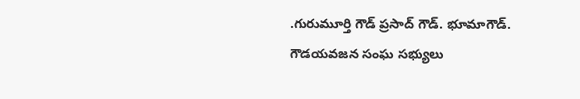.గురుమూర్తి గౌడ్ ప్రసాద్ గౌడ్. భూమాగౌడ్. గౌడయవజన సంఘ సభ్యులు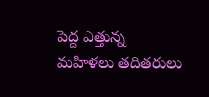పెద్ద ఎత్తున్న మహిళలు తదితరులు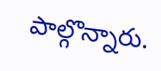పాల్గొన్నారు.